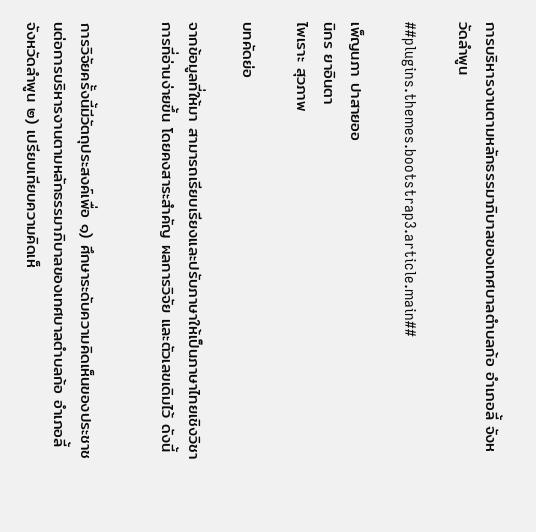การบริหารงานตามหลักธรรมาภิบาลของเทศบาลตำบลก้อ อำเภอลี้ จังหวัดลำพูน

##plugins.themes.bootstrap3.article.main##

เพ็ญนภา ปาสายออ
นิกร ยาอินตา
ไพเราะ สุวภาพ

บทคัดย่อ

จากข้อมูลที่ให้มา สามารถเรียบเรียงและปรับภาษาให้เป็นภาษาไทยเชิงวิชาการที่อ่านง่ายขึ้น โดยคงสาระสำคัญ ผลการวิจัย และตัวเลขเดิมไว้ ดังนี้


การวิจัยครั้งนี้มีวัตถุประสงค์เพื่อ ๑) ศึกษาระดับความคิดเห็นของประชาชนต่อการบริหารงานตามหลักธรรมาภิบาลของเทศบาลตำบลก้อ อำเภอลี้ จังหวัดลำพูน ๒) เปรียบเทียบความคิดเห็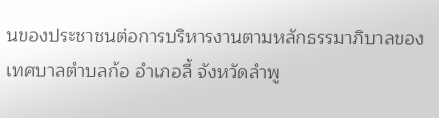นของประชาชนต่อการบริหารงานตามหลักธรรมาภิบาลของเทศบาลตำบลก้อ อำเภอลี้ จังหวัดลำพู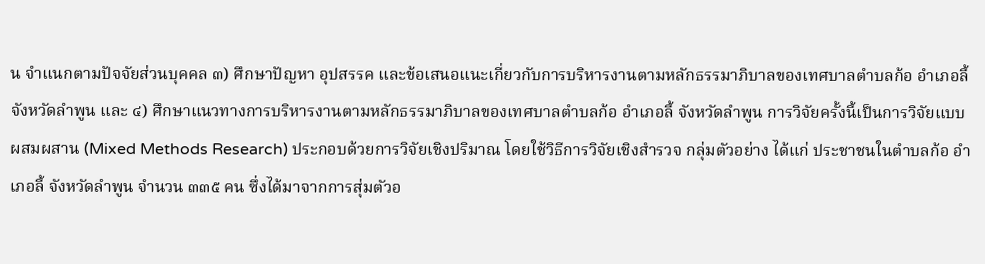น จำแนกตามปัจจัยส่วนบุคคล ๓) ศึกษาปัญหา อุปสรรค และข้อเสนอแนะเกี่ยวกับการบริหารงานตามหลักธรรมาภิบาลของเทศบาลตำบลก้อ อำเภอลี้ จังหวัดลำพูน และ ๔) ศึกษาแนวทางการบริหารงานตามหลักธรรมาภิบาลของเทศบาลตำบลก้อ อำเภอลี้ จังหวัดลำพูน การวิจัยครั้งนี้เป็นการวิจัยแบบผสมผสาน (Mixed Methods Research) ประกอบด้วยการวิจัยเชิงปริมาณ โดยใช้วิธีการวิจัยเชิงสำรวจ กลุ่มตัวอย่าง ได้แก่ ประชาชนในตำบลก้อ อำเภอลี้ จังหวัดลำพูน จำนวน ๓๓๕ คน ซึ่งได้มาจากการสุ่มตัวอ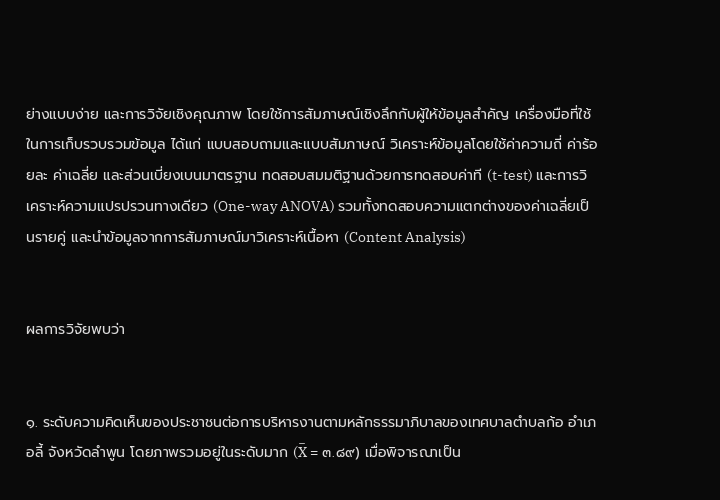ย่างแบบง่าย และการวิจัยเชิงคุณภาพ โดยใช้การสัมภาษณ์เชิงลึกกับผู้ให้ข้อมูลสำคัญ เครื่องมือที่ใช้ในการเก็บรวบรวมข้อมูล ได้แก่ แบบสอบถามและแบบสัมภาษณ์ วิเคราะห์ข้อมูลโดยใช้ค่าความถี่ ค่าร้อยละ ค่าเฉลี่ย และส่วนเบี่ยงเบนมาตรฐาน ทดสอบสมมติฐานด้วยการทดสอบค่าที (t-test) และการวิเคราะห์ความแปรปรวนทางเดียว (One-way ANOVA) รวมทั้งทดสอบความแตกต่างของค่าเฉลี่ยเป็นรายคู่ และนำข้อมูลจากการสัมภาษณ์มาวิเคราะห์เนื้อหา (Content Analysis)


ผลการวิจัยพบว่า


๑. ระดับความคิดเห็นของประชาชนต่อการบริหารงานตามหลักธรรมาภิบาลของเทศบาลตำบลก้อ อำเภอลี้ จังหวัดลำพูน โดยภาพรวมอยู่ในระดับมาก (X̅ = ๓.๘๙) เมื่อพิจารณาเป็น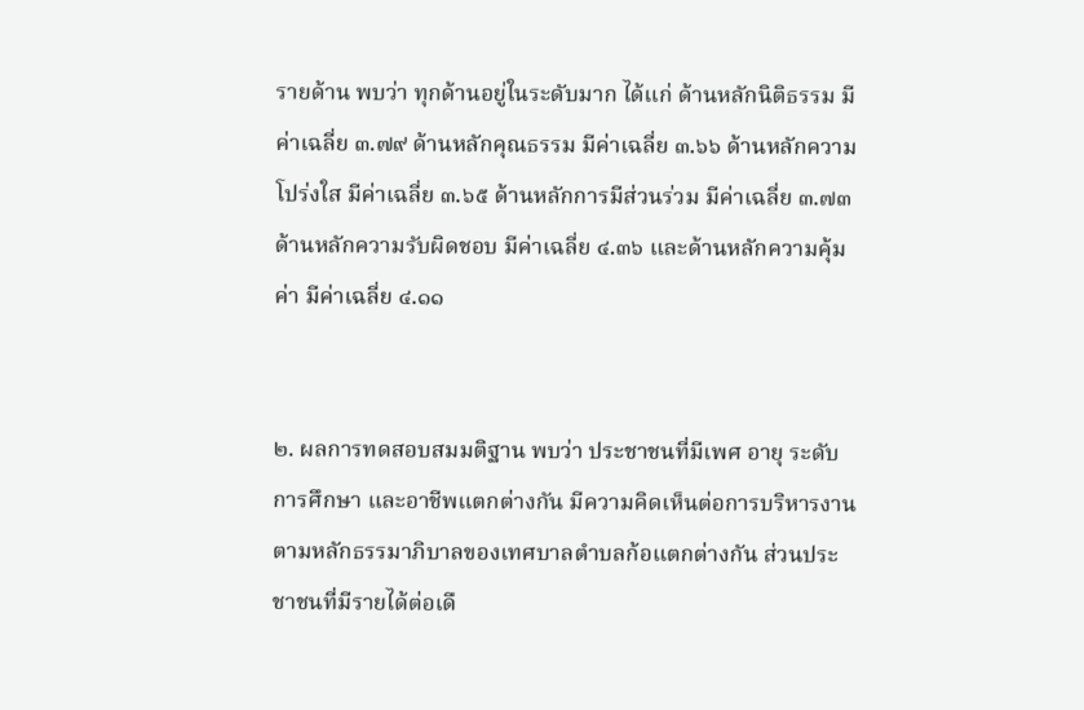รายด้าน พบว่า ทุกด้านอยู่ในระดับมาก ได้แก่ ด้านหลักนิติธรรม มีค่าเฉลี่ย ๓.๗๙ ด้านหลักคุณธรรม มีค่าเฉลี่ย ๓.๖๖ ด้านหลักความโปร่งใส มีค่าเฉลี่ย ๓.๖๕ ด้านหลักการมีส่วนร่วม มีค่าเฉลี่ย ๓.๗๓ ด้านหลักความรับผิดชอบ มีค่าเฉลี่ย ๔.๓๖ และด้านหลักความคุ้มค่า มีค่าเฉลี่ย ๔.๑๑


๒. ผลการทดสอบสมมติฐาน พบว่า ประชาชนที่มีเพศ อายุ ระดับการศึกษา และอาชีพแตกต่างกัน มีความคิดเห็นต่อการบริหารงานตามหลักธรรมาภิบาลของเทศบาลตำบลก้อแตกต่างกัน ส่วนประชาชนที่มีรายได้ต่อเดื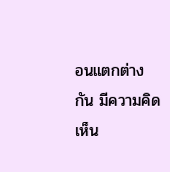อนแตกต่างกัน มีความคิดเห็น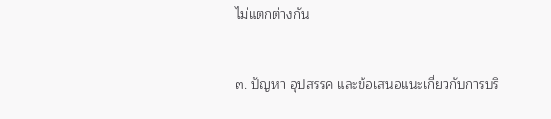ไม่แตกต่างกัน


๓. ปัญหา อุปสรรค และข้อเสนอแนะเกี่ยวกับการบริ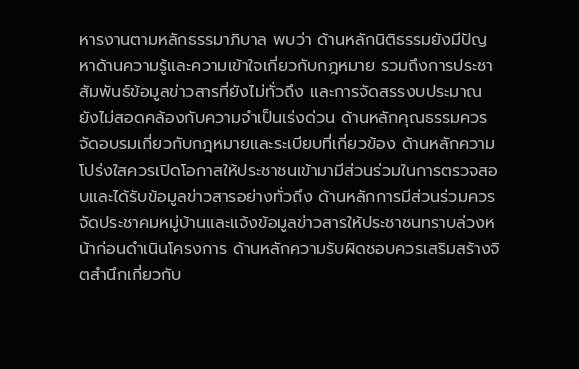หารงานตามหลักธรรมาภิบาล พบว่า ด้านหลักนิติธรรมยังมีปัญหาด้านความรู้และความเข้าใจเกี่ยวกับกฎหมาย รวมถึงการประชาสัมพันธ์ข้อมูลข่าวสารที่ยังไม่ทั่วถึง และการจัดสรรงบประมาณยังไม่สอดคล้องกับความจำเป็นเร่งด่วน ด้านหลักคุณธรรมควรจัดอบรมเกี่ยวกับกฎหมายและระเบียบที่เกี่ยวข้อง ด้านหลักความโปร่งใสควรเปิดโอกาสให้ประชาชนเข้ามามีส่วนร่วมในการตรวจสอบและได้รับข้อมูลข่าวสารอย่างทั่วถึง ด้านหลักการมีส่วนร่วมควรจัดประชาคมหมู่บ้านและแจ้งข้อมูลข่าวสารให้ประชาชนทราบล่วงหน้าก่อนดำเนินโครงการ ด้านหลักความรับผิดชอบควรเสริมสร้างจิตสำนึกเกี่ยวกับ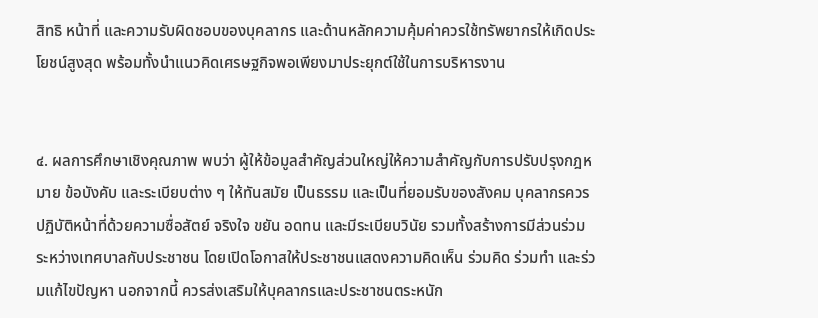สิทธิ หน้าที่ และความรับผิดชอบของบุคลากร และด้านหลักความคุ้มค่าควรใช้ทรัพยากรให้เกิดประโยชน์สูงสุด พร้อมทั้งนำแนวคิดเศรษฐกิจพอเพียงมาประยุกต์ใช้ในการบริหารงาน


๔. ผลการศึกษาเชิงคุณภาพ พบว่า ผู้ให้ข้อมูลสำคัญส่วนใหญ่ให้ความสำคัญกับการปรับปรุงกฎหมาย ข้อบังคับ และระเบียบต่าง ๆ ให้ทันสมัย เป็นธรรม และเป็นที่ยอมรับของสังคม บุคลากรควรปฏิบัติหน้าที่ด้วยความซื่อสัตย์ จริงใจ ขยัน อดทน และมีระเบียบวินัย รวมทั้งสร้างการมีส่วนร่วมระหว่างเทศบาลกับประชาชน โดยเปิดโอกาสให้ประชาชนแสดงความคิดเห็น ร่วมคิด ร่วมทำ และร่วมแก้ไขปัญหา นอกจากนี้ ควรส่งเสริมให้บุคลากรและประชาชนตระหนัก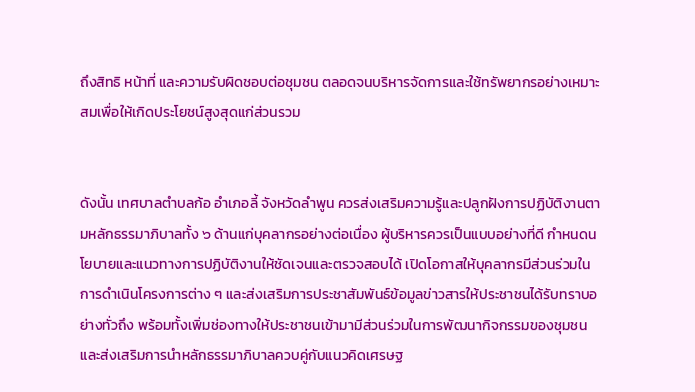ถึงสิทธิ หน้าที่ และความรับผิดชอบต่อชุมชน ตลอดจนบริหารจัดการและใช้ทรัพยากรอย่างเหมาะสมเพื่อให้เกิดประโยชน์สูงสุดแก่ส่วนรวม


ดังนั้น เทศบาลตำบลก้อ อำเภอลี้ จังหวัดลำพูน ควรส่งเสริมความรู้และปลูกฝังการปฏิบัติงานตามหลักธรรมาภิบาลทั้ง ๖ ด้านแก่บุคลากรอย่างต่อเนื่อง ผู้บริหารควรเป็นแบบอย่างที่ดี กำหนดนโยบายและแนวทางการปฏิบัติงานให้ชัดเจนและตรวจสอบได้ เปิดโอกาสให้บุคลากรมีส่วนร่วมในการดำเนินโครงการต่าง ๆ และส่งเสริมการประชาสัมพันธ์ข้อมูลข่าวสารให้ประชาชนได้รับทราบอย่างทั่วถึง พร้อมทั้งเพิ่มช่องทางให้ประชาชนเข้ามามีส่วนร่วมในการพัฒนากิจกรรมของชุมชน และส่งเสริมการนำหลักธรรมาภิบาลควบคู่กับแนวคิดเศรษฐ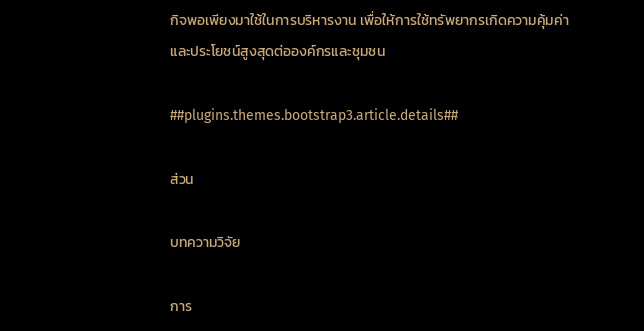กิจพอเพียงมาใช้ในการบริหารงาน เพื่อให้การใช้ทรัพยากรเกิดความคุ้มค่าและประโยชน์สูงสุดต่อองค์กรและชุมชน

##plugins.themes.bootstrap3.article.details##

ส่วน

บทความวิจัย

การ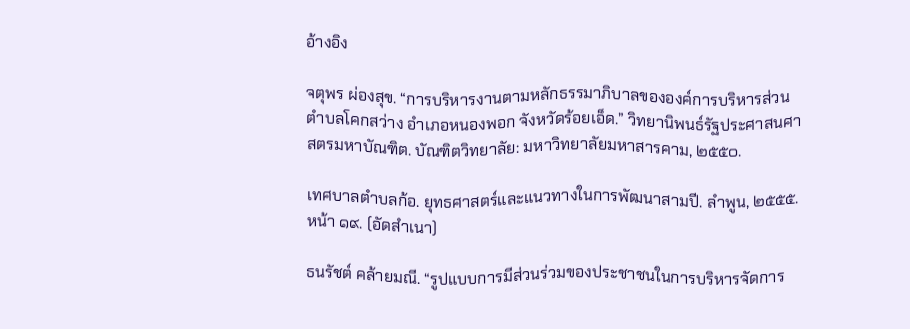อ้างอิง

จตุพร ผ่องสุข. “การบริหารงานตามหลักธรรมาภิบาลขององค์การบริหารส่วนตำบลโคกสว่าง อำเภอหนองพอก จังหวัดร้อยเอ็ด.” วิทยานิพนธ์รัฐประศาสนศาสตรมหาบัณฑิต. บัณฑิตวิทยาลัย: มหาวิทยาลัยมหาสารคาม, ๒๕๕๐.

เทศบาลตำบลก้อ. ยุทธศาสตร์และแนวทางในการพัฒนาสามปี. ลำพูน, ๒๕๕๕. หน้า ๑๙. (อัดสำเนา)

ธนรัชต์ คล้ายมณี. “รูปแบบการมีส่วนร่วมของประชาชนในการบริหารจัดการ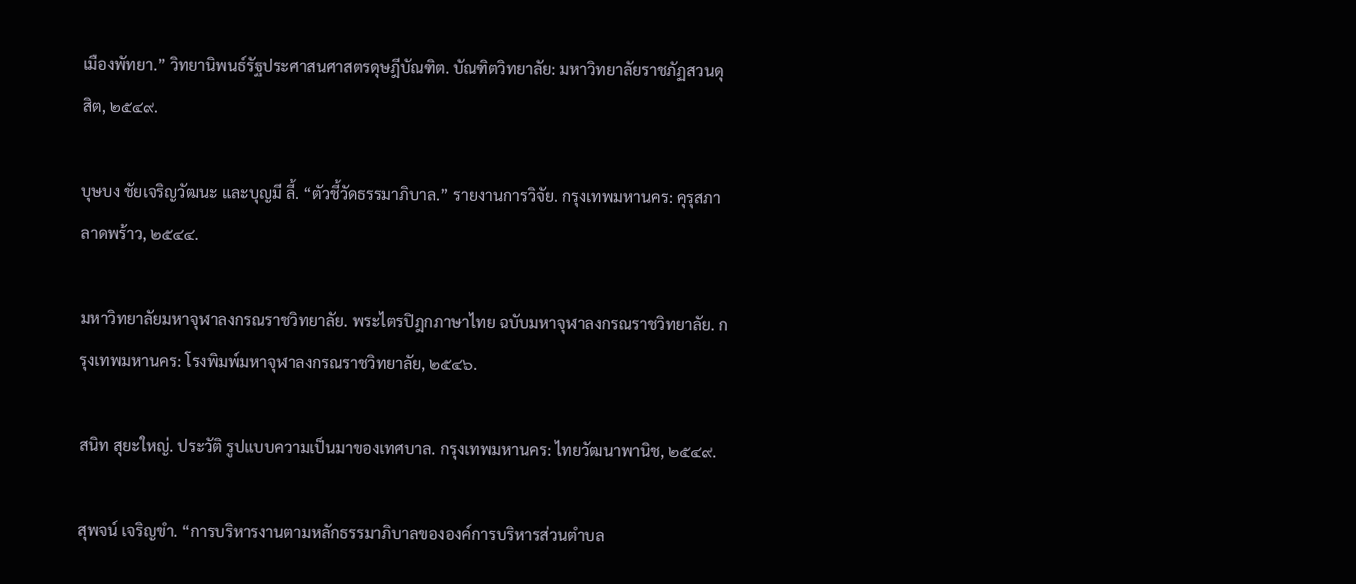เมืองพัทยา.” วิทยานิพนธ์รัฐประศาสนศาสตรดุษฎีบัณฑิต. บัณฑิตวิทยาลัย: มหาวิทยาลัยราชภัฏสวนดุสิต, ๒๕๔๙.

บุษบง ชัยเจริญวัฒนะ และบุญมี ลี้. “ตัวชี้วัดธรรมาภิบาล.” รายงานการวิจัย. กรุงเทพมหานคร: คุรุสภาลาดพร้าว, ๒๕๔๔.

มหาวิทยาลัยมหาจุฬาลงกรณราชวิทยาลัย. พระไตรปิฎกภาษาไทย ฉบับมหาจุฬาลงกรณราชวิทยาลัย. กรุงเทพมหานคร: โรงพิมพ์มหาจุฬาลงกรณราชวิทยาลัย, ๒๕๔๖.

สนิท สุยะใหญ่. ประวัติ รูปแบบความเป็นมาของเทศบาล. กรุงเทพมหานคร: ไทยวัฒนาพานิช, ๒๕๔๙.

สุพจน์ เจริญขำ. “การบริหารงานตามหลักธรรมาภิบาลขององค์การบริหารส่วนตำบล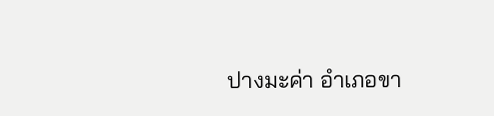ปางมะค่า อำเภอขา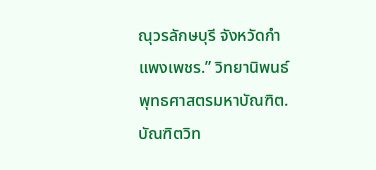ณุวรลักษบุรี จังหวัดกำแพงเพชร.” วิทยานิพนธ์พุทธศาสตรมหาบัณฑิต. บัณฑิตวิท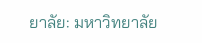ยาลัย: มหาวิทยาลัย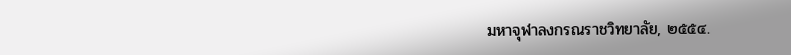มหาจุฬาลงกรณราชวิทยาลัย, ๒๕๕๔.